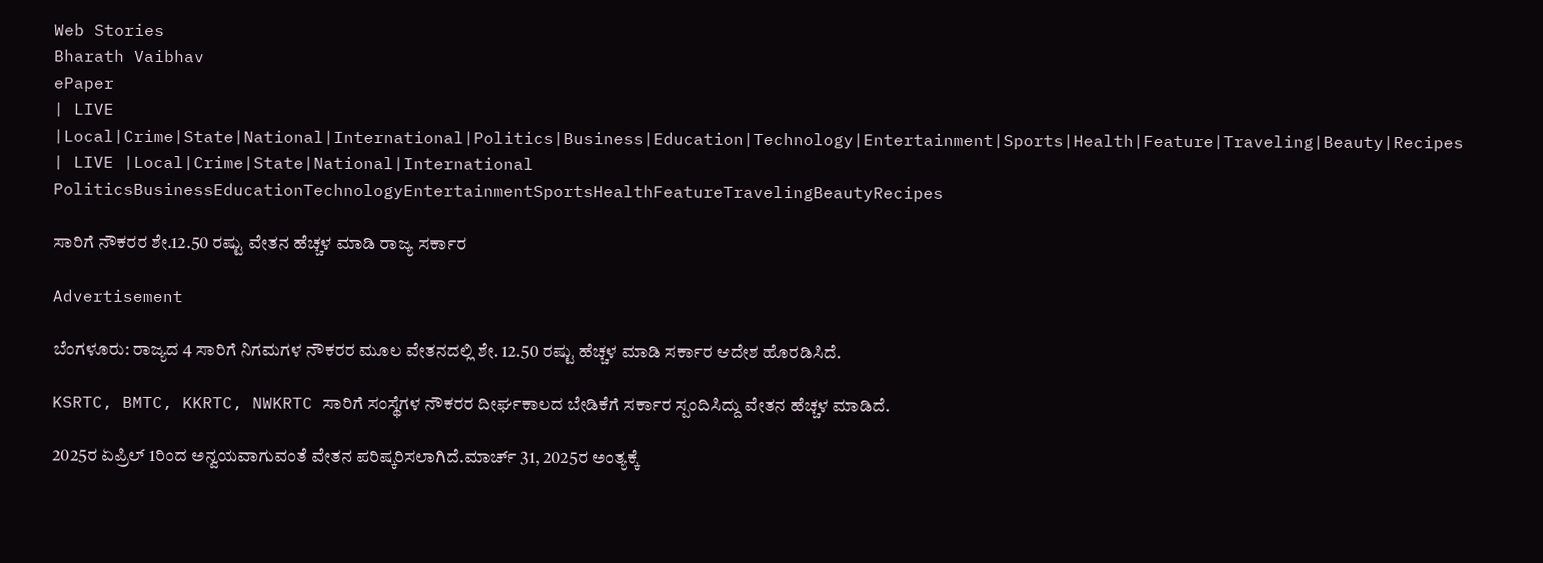Web Stories
Bharath Vaibhav
ePaper
| LIVE |Local|Crime|State|National|International|Politics|Business|Education|Technology|Entertainment|Sports|Health|Feature|Traveling|Beauty|Recipes
| LIVE |Local|Crime|State|National|International
PoliticsBusinessEducationTechnologyEntertainmentSportsHealthFeatureTravelingBeautyRecipes

ಸಾರಿಗೆ ನೌಕರರ ಶೇ.12.50 ರಷ್ಟು ವೇತನ ಹೆಚ್ಚಳ ಮಾಡಿ ರಾಜ್ಯ ಸರ್ಕಾರ

Advertisement

ಬೆಂಗಳೂರು: ರಾಜ್ಯದ 4 ಸಾರಿಗೆ ನಿಗಮಗಳ ನೌಕರರ ಮೂಲ ವೇತನದಲ್ಲಿ ಶೇ. 12.50 ರಷ್ಟು ಹೆಚ್ಚಳ ಮಾಡಿ ಸರ್ಕಾರ ಆದೇಶ ಹೊರಡಿಸಿದೆ.

KSRTC, BMTC, KKRTC, NWKRTC ಸಾರಿಗೆ ಸಂಸ್ಥೆಗಳ ನೌಕರರ ದೀರ್ಘಕಾಲದ ಬೇಡಿಕೆಗೆ ಸರ್ಕಾರ ಸ್ಪಂದಿಸಿದ್ದು ವೇತನ ಹೆಚ್ಚಳ ಮಾಡಿದೆ.

2025ರ ಏಪ್ರಿಲ್ 1ರಿಂದ ಅನ್ವಯವಾಗುವಂತೆ ವೇತನ ಪರಿಷ್ಕರಿಸಲಾಗಿದೆ.ಮಾರ್ಚ್ 31, 2025ರ ಅಂತ್ಯಕ್ಕೆ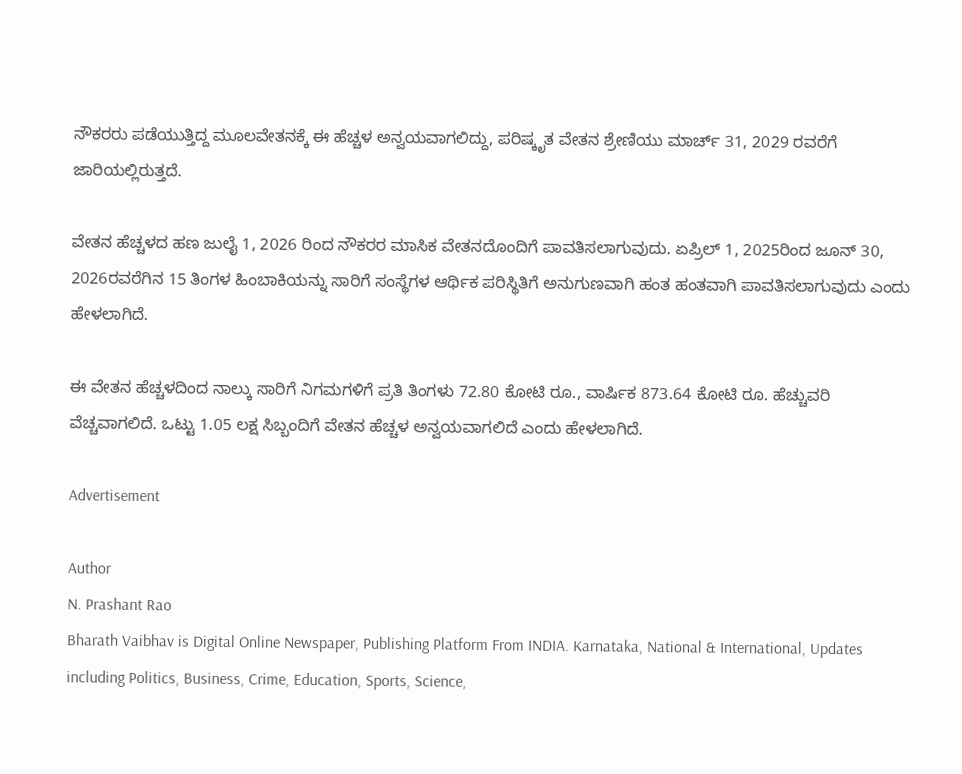ನೌಕರರು ಪಡೆಯುತ್ತಿದ್ದ ಮೂಲವೇತನಕ್ಕೆ ಈ ಹೆಚ್ಚಳ ಅನ್ವಯವಾಗಲಿದ್ದು, ಪರಿಷ್ಕೃತ ವೇತನ ಶ್ರೇಣಿಯು ಮಾರ್ಚ್ 31, 2029 ರವರೆಗೆ ಜಾರಿಯಲ್ಲಿರುತ್ತದೆ.

ವೇತನ ಹೆಚ್ಚಳದ ಹಣ ಜುಲೈ 1, 2026 ರಿಂದ ನೌಕರರ ಮಾಸಿಕ ವೇತನದೊಂದಿಗೆ ಪಾವತಿಸಲಾಗುವುದು. ಏಪ್ರಿಲ್ 1, 2025ರಿಂದ ಜೂನ್ 30, 2026ರವರೆಗಿನ 15 ತಿಂಗಳ ಹಿಂಬಾಕಿಯನ್ನು ಸಾರಿಗೆ ಸಂಸ್ಥೆಗಳ ಆರ್ಥಿಕ ಪರಿಸ್ಥಿತಿಗೆ ಅನುಗುಣವಾಗಿ ಹಂತ ಹಂತವಾಗಿ ಪಾವತಿಸಲಾಗುವುದು ಎಂದು ಹೇಳಲಾಗಿದೆ.

ಈ ವೇತನ ಹೆಚ್ಚಳದಿಂದ ನಾಲ್ಕು ಸಾರಿಗೆ ನಿಗಮಗಳಿಗೆ ಪ್ರತಿ ತಿಂಗಳು 72.80 ಕೋಟಿ ರೂ., ವಾರ್ಷಿಕ 873.64 ಕೋಟಿ ರೂ. ಹೆಚ್ಚುವರಿ ವೆಚ್ಚವಾಗಲಿದೆ. ಒಟ್ಟು 1.05 ಲಕ್ಷ ಸಿಬ್ಬಂದಿಗೆ ವೇತನ ಹೆಚ್ಚಳ ಅನ್ವಯವಾಗಲಿದೆ ಎಂದು ಹೇಳಲಾಗಿದೆ.

Advertisement

Author
N. Prashant Rao
Bharath Vaibhav is Digital Online Newspaper, Publishing Platform From INDIA. Karnataka, National & International, Updates including Politics, Business, Crime, Education, Sports, Science,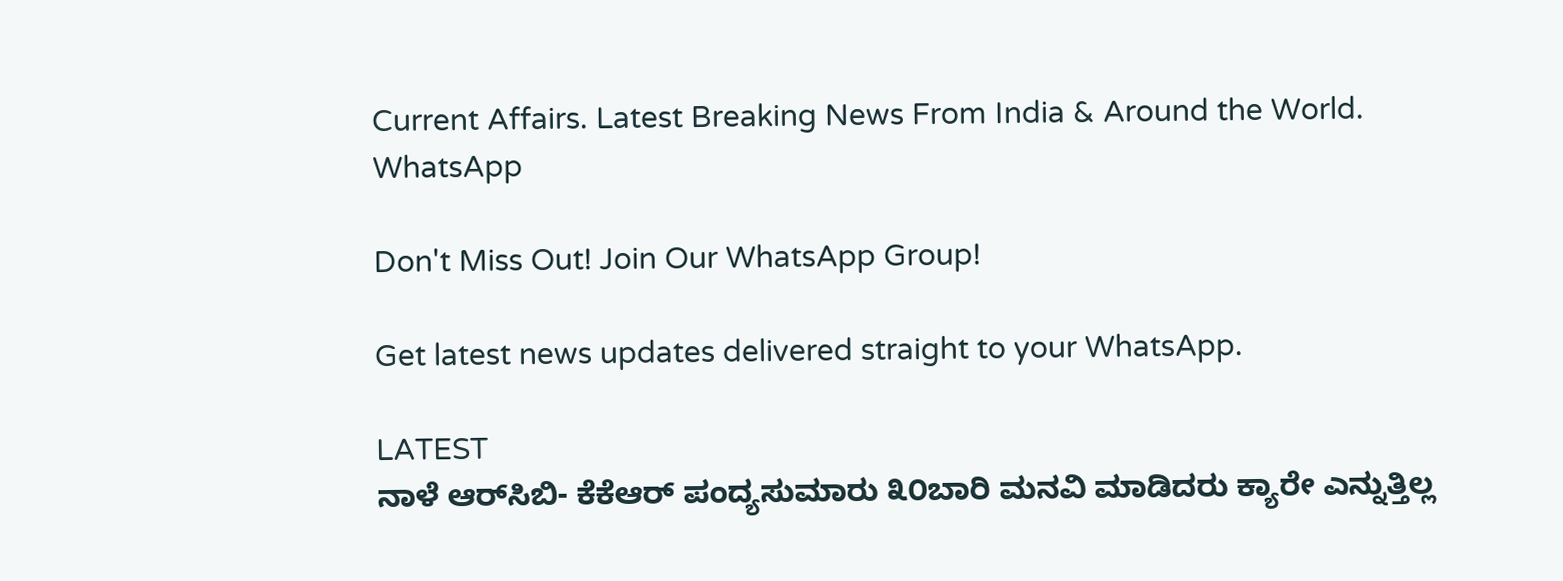Current Affairs. Latest Breaking News From India & Around the World.
WhatsApp

Don't Miss Out! Join Our WhatsApp Group!

Get latest news updates delivered straight to your WhatsApp.

LATEST
ನಾಳೆ ಆರ್‌ಸಿಬಿ- ಕೆಕೆಆರ್ ಪಂದ್ಯಸುಮಾರು ೩೦ಬಾರಿ ಮನವಿ ಮಾಡಿದರು ಕ್ಯಾರೇ ಎನ್ನುತ್ತಿಲ್ಲ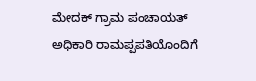ಮೇದಕ್ ಗ್ರಾಮ ಪಂಚಾಯತ್ ಅಧಿಕಾರಿ ರಾಮಪ್ಪಪತಿಯೊಂದಿಗೆ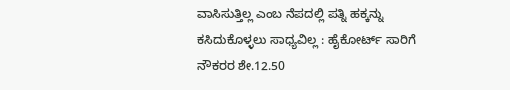ವಾಸಿಸುತ್ತಿಲ್ಲ ಎಂಬ ನೆಪದಲ್ಲಿ ಪತ್ನಿ ಹಕ್ಕನ್ನು ಕಸಿದುಕೊಳ್ಳಲು ಸಾಧ್ಯವಿಲ್ಲ : ಹೈಕೋರ್ಟ್ ಸಾರಿಗೆ ನೌಕರರ ಶೇ.12.50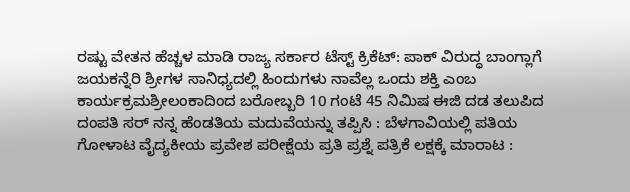ರಷ್ಟು ವೇತನ ಹೆಚ್ಚಳ ಮಾಡಿ ರಾಜ್ಯ ಸರ್ಕಾರ ಟೆಸ್ಟ್ ಕ್ರಿಕೆಟ್: ಪಾಕ್ ವಿರುದ್ಧ ಬಾಂಗ್ಲಾಗೆ ಜಯಕನ್ನೆರಿ ಶ್ರೀಗಳ ಸಾನಿಧ್ಯದಲ್ಲಿ ಹಿಂದುಗಳು ನಾವೆಲ್ಲ ಒಂದು ಶಕ್ತಿ ಎಂಬ ಕಾರ್ಯಕ್ರಮಶ್ರೀಲಂಕಾದಿಂದ ಬರೋಬ್ಬರಿ 10 ಗಂಟೆ 45 ನಿಮಿಷ ಈಜಿ ದಡ ತಲುಪಿದ ದಂಪತಿ ಸರ್ ನನ್ನ ಹೆಂಡತಿಯ ಮದುವೆಯನ್ನು ತಪ್ಪಿಸಿ : ಬೆಳಗಾವಿಯಲ್ಲಿ ಪತಿಯ ಗೋಳಾಟ ವೈದ್ಯಕೀಯ ಪ್ರವೇಶ ಪರೀಕ್ಷೆಯ ಪ್ರತಿ ಪ್ರಶ್ನೆ ಪತ್ರಿಕೆ ಲಕ್ಷಕ್ಕೆ ಮಾರಾಟ :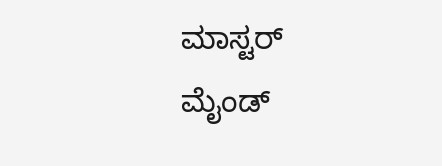ಮಾಸ್ಟರ್ ಮೈಂಡ್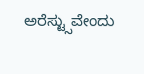ಅರೆಸ್ಟ್ಸುವೇಂದು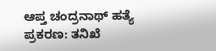ಆಪ್ತ ಚಂದ್ರನಾಥ್ ಹತ್ಯೆ ಪ್ರಕರಣ: ತನಿಖೆ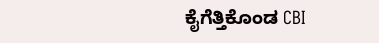ಕೈಗೆತ್ತಿಕೊಂಡ CBI